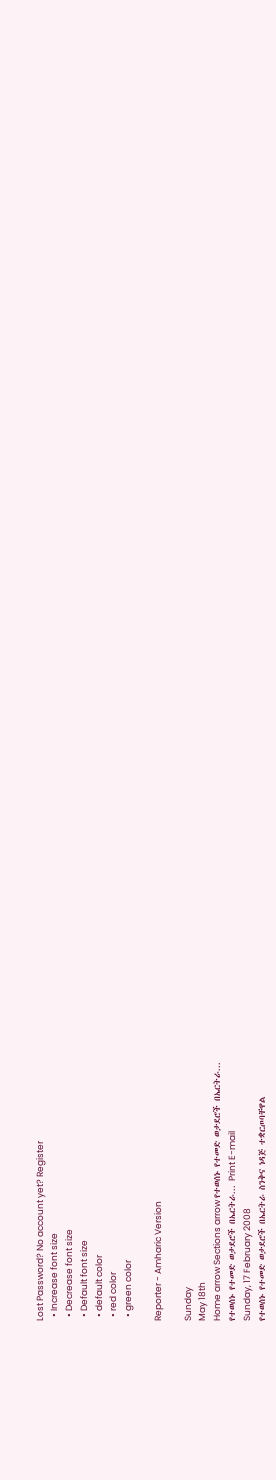Lost Password? No account yet? Register
  • Increase font size
  • Decrease font size
  • Default font size
  • default color
  • red color
  • green color

Reporter - Amharic Version

Sunday
May 18th
Home arrow Sections arrow የተወሰኑ የተመድ ወታደሮች በኤርትራ...
የተወሰኑ የተመድ ወታደሮች በኤርትራ... Print E-mail
Sunday, 17 February 2008
የተወሰኑ የተመድ ወታደሮች በኤርትራ ስንቅና ነዳጅ ተቋርጦባቸዋል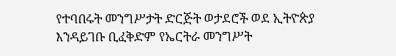የተባበሩት መንግሥታት ድርጅት ወታደሮች ወደ ኢትዮጵያ እንዳይገቡ ቢፈቅድም የኤርትራ መንግሥት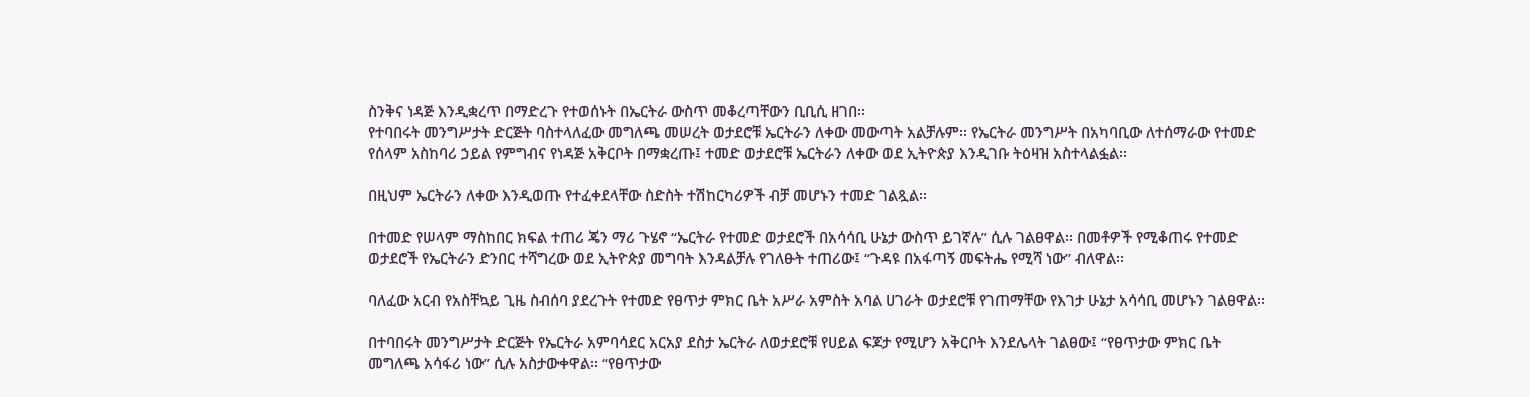ስንቅና ነዳጅ እንዲቋረጥ በማድረጉ የተወሰኑት በኤርትራ ውስጥ መቆረጣቸውን ቢቢሲ ዘገበ፡፡
የተባበሩት መንግሥታት ድርጅት ባስተላለፈው መግለጫ መሠረት ወታደሮቹ ኤርትራን ለቀው መውጣት አልቻሉም፡፡ የኤርትራ መንግሥት በአካባቢው ለተሰማራው የተመድ የሰላም አስከባሪ ኃይል የምግብና የነዳጅ አቅርቦት በማቋረጡ፤ ተመድ ወታደሮቹ ኤርትራን ለቀው ወደ ኢትዮጵያ እንዲገቡ ትዕዛዝ አስተላልፏል፡፡

በዚህም ኤርትራን ለቀው እንዲወጡ የተፈቀደላቸው ስድስት ተሽከርካሪዎች ብቻ መሆኑን ተመድ ገልጿል፡፡

በተመድ የሠላም ማስከበር ክፍል ተጠሪ ጄን ማሪ ጉሄኖ “ኤርትራ የተመድ ወታደሮች በአሳሳቢ ሁኔታ ውስጥ ይገኛሉ” ሲሉ ገልፀዋል፡፡ በመቶዎች የሚቆጠሩ የተመድ ወታደሮች የኤርትራን ድንበር ተሻግረው ወደ ኢትዮጵያ መግባት እንዳልቻሉ የገለፁት ተጠሪው፤ “ጉዳዩ በአፋጣኝ መፍትሔ የሚሻ ነው” ብለዋል፡፡

ባለፈው አርብ የአስቸኳይ ጊዜ ስብሰባ ያደረጉት የተመድ የፀጥታ ምክር ቤት አሥራ አምስት አባል ሀገራት ወታደሮቹ የገጠማቸው የእገታ ሁኔታ አሳሳቢ መሆኑን ገልፀዋል፡፡

በተባበሩት መንግሥታት ድርጅት የኤርትራ አምባሳደር አርአያ ደስታ ኤርትራ ለወታደሮቹ የሀይል ፍጆታ የሚሆን አቅርቦት እንደሌላት ገልፀው፤ “የፀጥታው ምክር ቤት መግለጫ አሳፋሪ ነው” ሲሉ አስታውቀዋል፡፡ “የፀጥታው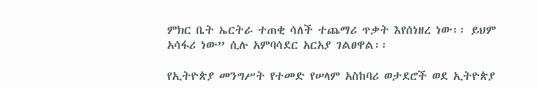ምክር ቤት ኤርትራ ተጠቂ ሳለች ተጨማሪ ጥቃት እየሰነዘረ ነው፡፡ ይህም አሳፋሪ ነው” ሲሉ አምባሳደር አርአያ ገልፀዋል፡፡

የኢትዮጵያ መንግሥት የተመድ የሠላም አስከባሪ ወታደሮች ወደ ኢትዮጵያ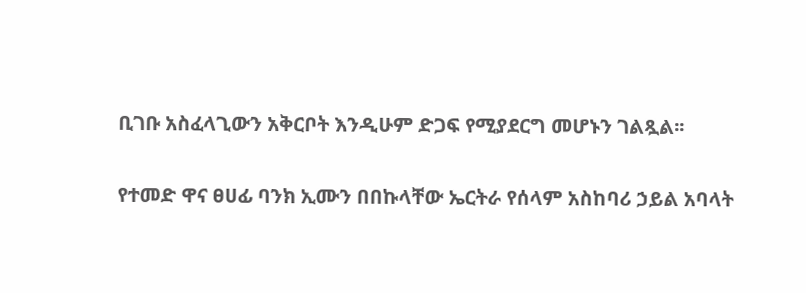ቢገቡ አስፈላጊውን አቅርቦት እንዲሁም ድጋፍ የሚያደርግ መሆኑን ገልጿል፡፡

የተመድ ዋና ፀሀፊ ባንክ ኢሙን በበኩላቸው ኤርትራ የሰላም አስከባሪ ኃይል አባላት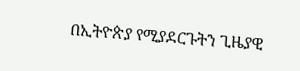በኢትዮጵያ የሚያደርጉትን ጊዜያዊ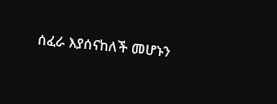ሰፈራ እያሰናከለች መሆኑን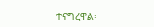ተናግረዋል፡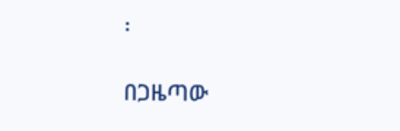፡

በጋዜጣው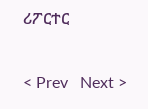ሪፖርተር

< Prev   Next >